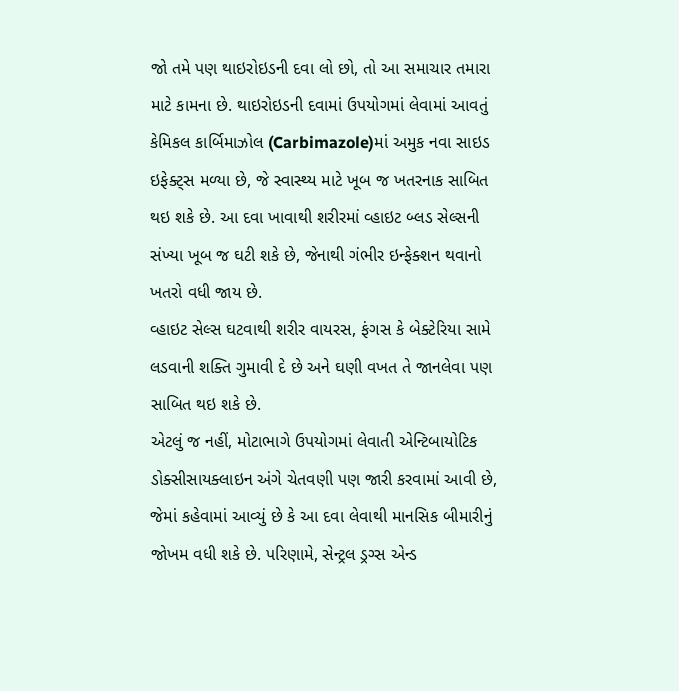જો તમે પણ થાઇરોઇડની દવા લો છો, તો આ સમાચાર તમારા માટે કામના છે. થાઇરોઇડની દવામાં ઉપયોગમાં લેવામાં આવતું કેમિકલ કાર્બિમાઝોલ (Carbimazole)માં અમુક નવા સાઇડ ઇફેક્ટ્સ મળ્યા છે, જે સ્વાસ્થ્ય માટે ખૂબ જ ખતરનાક સાબિત થઇ શકે છે. આ દવા ખાવાથી શરીરમાં વ્હાઇટ બ્લડ સેલ્સની સંખ્યા ખૂબ જ ઘટી શકે છે, જેનાથી ગંભીર ઇન્ફેક્શન થવાનો ખતરો વધી જાય છે.
વ્હાઇટ સેલ્સ ઘટવાથી શરીર વાયરસ, ફંગસ કે બેક્ટેરિયા સામે લડવાની શક્તિ ગુમાવી દે છે અને ઘણી વખત તે જાનલેવા પણ સાબિત થઇ શકે છે.
એટલું જ નહીં, મોટાભાગે ઉપયોગમાં લેવાતી એન્ટિબાયોટિક ડોક્સીસાયક્લાઇન અંગે ચેતવણી પણ જારી કરવામાં આવી છે, જેમાં કહેવામાં આવ્યું છે કે આ દવા લેવાથી માનસિક બીમારીનું જોખમ વધી શકે છે. પરિણામે, સેન્ટ્રલ ડ્રગ્સ એન્ડ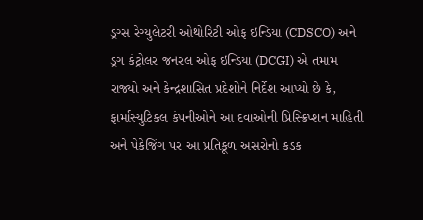ડ્રગ્સ રેગ્યુલેટરી ઓથોરિટી ઓફ ઇન્ડિયા (CDSCO) અને ડ્રગ કંટ્રોલર જનરલ ઓફ ઇન્ડિયા (DCGI) એ તમામ રાજ્યો અને કેન્દ્રશાસિત પ્રદેશોને નિર્દેશ આપ્યો છે કે, ફાર્માસ્યુટિકલ કંપનીઓને આ દવાઓની પ્રિસ્ક્રિપ્શન માહિતી અને પેકેજિંગ પર આ પ્રતિકૂળ અસરોનો કડક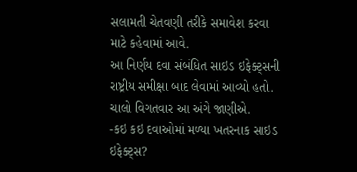સલામતી ચેતવણી તરીકે સમાવેશ કરવા માટે કહેવામાં આવે.
આ નિર્ણય દવા સંબંધિત સાઇડ ઇફેક્ટ્સની રાષ્ટ્રીય સમીક્ષા બાદ લેવામાં આવ્યો હતો. ચાલો વિગતવાર આ અંગે જાણીએ.
-કઇ કઇ દવાઓમાં મળ્યા ખતરનાક સાઇડ ઇફેક્ટ્સ?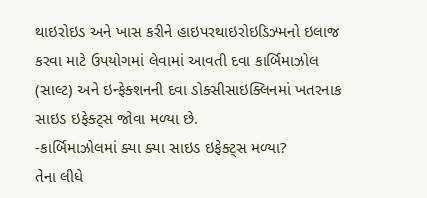થાઇરોઇડ અને ખાસ કરીને હાઇપરથાઇરોઇડિઝ્મનો ઇલાજ કરવા માટે ઉપયોગમાં લેવામાં આવતી દવા કાર્બિમાઝોલ (સાલ્ટ) અને ઇન્ફેક્શનની દવા ડોક્સીસાઇક્લિનમાં ખતરનાક સાઇડ ઇફેક્ટ્સ જોવા મળ્યા છે.
-કાર્બિમાઝોલમાં ક્યા ક્યા સાઇડ ઇફેક્ટ્સ મળ્યા?
તેના લીધે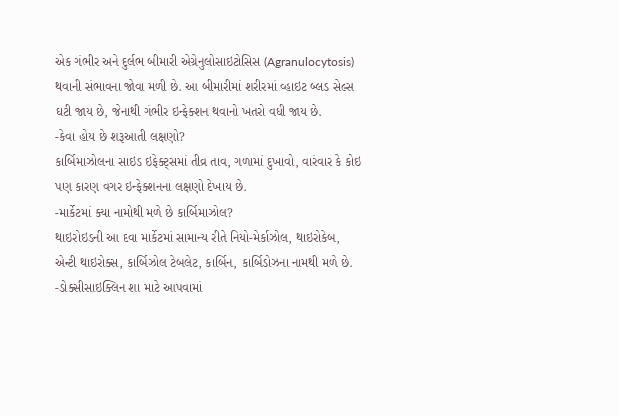એક ગંભીર અને દુર્લભ બીમારી એગ્રેનુલોસાઇટોસિસ (Agranulocytosis) થવાની સંભાવના જોવા મળી છે. આ બીમારીમાં શરીરમાં વ્હાઇટ બ્લડ સેલ્સ ઘટી જાય છે, જેનાથી ગંભીર ઇન્ફેક્શન થવાનો ખતરો વધી જાય છે.
-કેવા હોય છે શરૂઆતી લક્ષણો?
કાર્બિમાઝોલના સાઇડ ઇફેક્ટ્સમાં તીવ્ર તાવ, ગળામાં દુખાવો, વારંવાર કે કોઇ પણ કારણ વગર ઇન્ફેક્શનના લક્ષણો દેખાય છે.
-માર્કેટમાં ક્યા નામોથી મળે છે કાર્બિમાઝોલ?
થાઇરોઇડની આ દવા માર્કેટમાં સામાન્ય રીતે નિયો-મેર્કાઝોલ, થાઇરોકેબ, એન્ટી થાઇરોક્સ, કાર્બિઝોલ ટેબલેટ, કાર્બિન, કાર્બિડોઝના નામથી મળે છે.
-ડોક્સીસાઇક્લિન શા માટે આપવામાં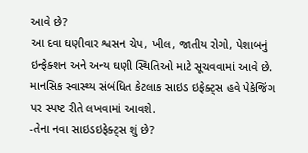આવે છે?
આ દવા ઘણીવાર શ્વસન ચેપ, ખીલ, જાતીય રોગો, પેશાબનું ઇન્ફેક્શન અને અન્ય ઘણી સ્થિતિઓ માટે સૂચવવામાં આવે છે. માનસિક સ્વાસ્થ્ય સંબંધિત કેટલાક સાઇડ ઇફેક્ટ્સ હવે પેકેજિંગ પર સ્પષ્ટ રીતે લખવામાં આવશે.
-તેના નવા સાઇડઇફેક્ટ્સ શું છે?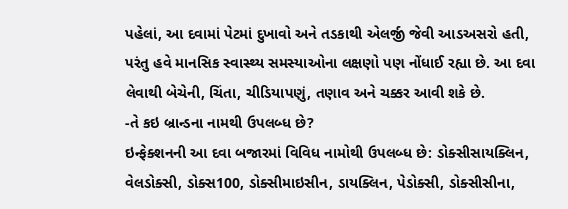પહેલાં, આ દવામાં પેટમાં દુખાવો અને તડકાથી એલર્જી જેવી આડઅસરો હતી, પરંતુ હવે માનસિક સ્વાસ્થ્ય સમસ્યાઓના લક્ષણો પણ નોંધાઈ રહ્યા છે. આ દવા લેવાથી બેચેની, ચિંતા, ચીડિયાપણું, તણાવ અને ચક્કર આવી શકે છે.
-તે કઇ બ્રાન્ડના નામથી ઉપલબ્ધ છે?
ઇન્ફેક્શનની આ દવા બજારમાં વિવિધ નામોથી ઉપલબ્ધ છે: ડોક્સીસાયક્લિન, વેલડોક્સી, ડોક્સ100, ડોક્સીમાઇસીન, ડાયક્લિન, પેડોક્સી, ડોક્સીસીના,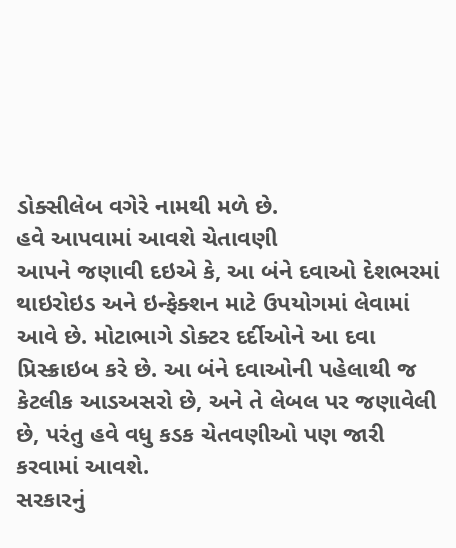ડોક્સીલેબ વગેરે નામથી મળે છે.
હવે આપવામાં આવશે ચેતાવણી
આપને જણાવી દઇએ કે, આ બંને દવાઓ દેશભરમાં થાઇરોઇડ અને ઇન્ફેક્શન માટે ઉપયોગમાં લેવામાં આવે છે. મોટાભાગે ડોક્ટર દર્દીઓને આ દવા પ્રિસ્ક્રાઇબ કરે છે. આ બંને દવાઓની પહેલાથી જ કેટલીક આડઅસરો છે, અને તે લેબલ પર જણાવેલી છે, પરંતુ હવે વધુ કડક ચેતવણીઓ પણ જારી કરવામાં આવશે.
સરકારનું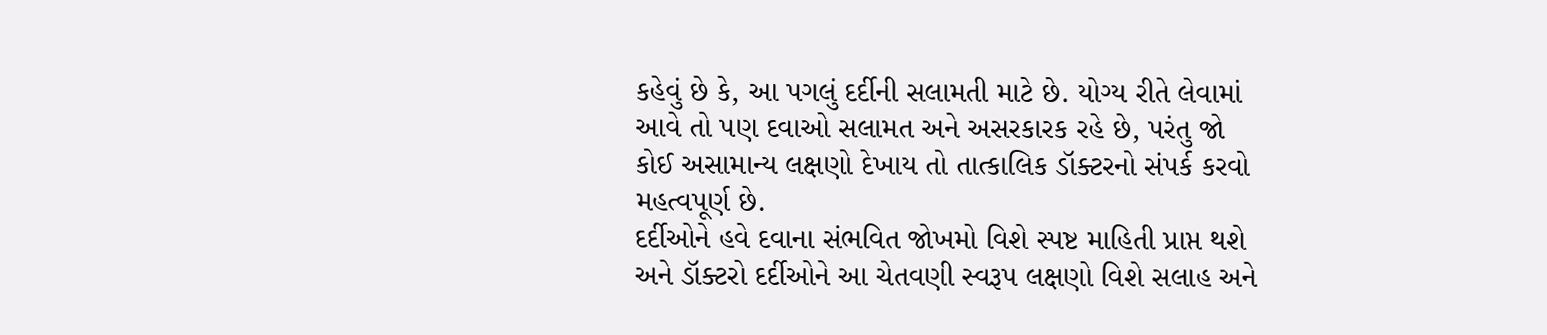કહેવું છે કે, આ પગલું દર્દીની સલામતી માટે છે. યોગ્ય રીતે લેવામાં આવે તો પણ દવાઓ સલામત અને અસરકારક રહે છે, પરંતુ જો કોઈ અસામાન્ય લક્ષણો દેખાય તો તાત્કાલિક ડૉક્ટરનો સંપર્ક કરવો મહત્વપૂર્ણ છે.
દર્દીઓને હવે દવાના સંભવિત જોખમો વિશે સ્પષ્ટ માહિતી પ્રાપ્ત થશે અને ડૉક્ટરો દર્દીઓને આ ચેતવણી સ્વરૂપ લક્ષણો વિશે સલાહ અને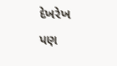દેખરેખ પણ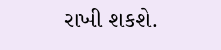રાખી શકશે.